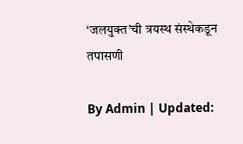‘जलयुक्त’ची त्रयस्थ संस्थेकडून तपासणी

By Admin | Updated: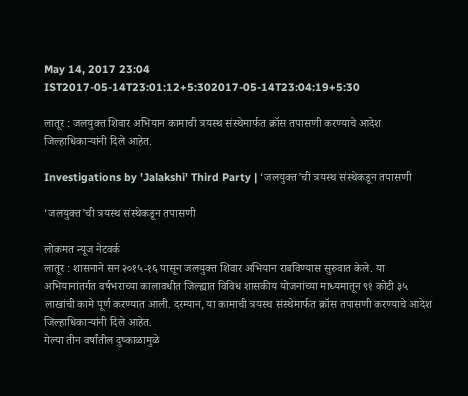May 14, 2017 23:04 IST2017-05-14T23:01:12+5:302017-05-14T23:04:19+5:30

लातूर : जलयुक्त शिवार अभियान कामाची त्रयस्थ संस्थेमार्फत क्रॉस तपासणी करण्याचे आदेश जिल्हाधिकाऱ्यांनी दिले आहेत.

Investigations by 'Jalakshi' Third Party | ‘जलयुक्त’ची त्रयस्थ संस्थेकडून तपासणी

‘जलयुक्त’ची त्रयस्थ संस्थेकडून तपासणी

लोकमत न्यूज नेटवर्क
लातूर : शासनाने सन २०१५-१६ पासून जलयुक्त शिवार अभियान राबविण्यास सुरुवात केले. या अभियानांतर्गत वर्षभराच्या कालावधीत जिल्ह्यात विविध शासकीय योजनांच्या माध्यमातून ९१ कोटी ३५ लाखांची कामे पूर्ण करण्यात आली. दरम्यान, या कामाची त्रयस्थ संस्थेमार्फत क्रॉस तपासणी करण्याचे आदेश जिल्हाधिकाऱ्यांनी दिले आहेत.
गेल्या तीन वर्षांतील दुष्काळामुळे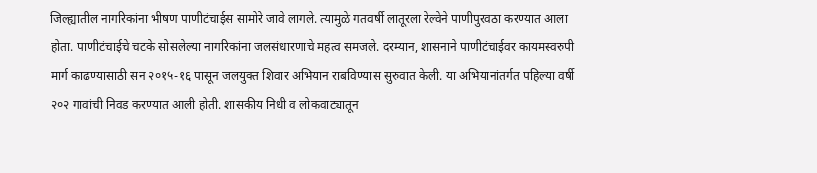जिल्ह्यातील नागरिकांना भीषण पाणीटंचाईस सामोरे जावे लागले. त्यामुळे गतवर्षी लातूरला रेल्वेने पाणीपुरवठा करण्यात आला होता. पाणीटंचाईचे चटके सोसलेल्या नागरिकांना जलसंधारणाचे महत्व समजले. दरम्यान, शासनाने पाणीटंचाईवर कायमस्वरुपी मार्ग काढण्यासाठी सन २०१५-१६ पासून जलयुक्त शिवार अभियान राबविण्यास सुरुवात केली. या अभियानांतर्गत पहिल्या वर्षी २०२ गावांची निवड करण्यात आली होती. शासकीय निधी व लोकवाट्यातून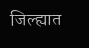जिल्ह्यात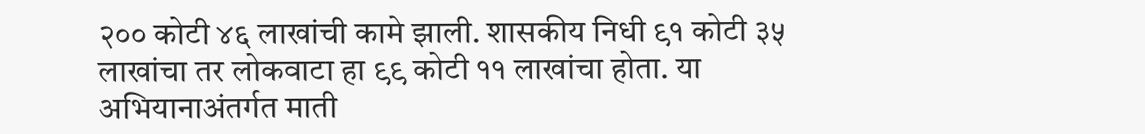२०० कोटी ४६ लाखांची कामे झाली. शासकीय निधी ९१ कोटी ३५ लाखांचा तर लोकवाटा हा ९९ कोटी ११ लाखांचा होता. या अभियानाअंतर्गत माती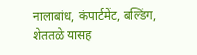नालाबांध, कंपार्टमेंट, बल्डिंग, शेततळे यासह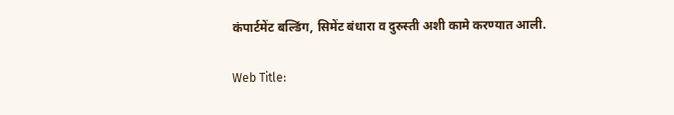कंपार्टमेंट बल्डिंग, सिमेंट बंधारा व दुरुस्ती अशी कामे करण्यात आली.

Web Title: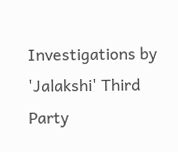Investigations by 'Jalakshi' Third Party